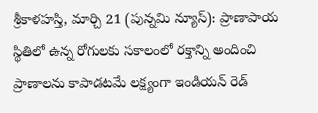శ్రీకాళహస్తి, మార్చి 21 (పున్నమి న్యూస్): ప్రాణాపాయ స్థితిలో ఉన్న రోగులకు సకాలంలో రక్తాన్ని అందించి ప్రాణాలను కాపాడటమే లక్ష్యంగా ఇండియన్ రెడ్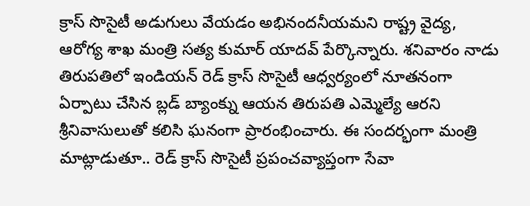క్రాస్ సొసైటీ అడుగులు వేయడం అభినందనీయమని రాష్ట్ర వైద్య, ఆరోగ్య శాఖ మంత్రి సత్య కుమార్ యాదవ్ పేర్కొన్నారు. శనివారం నాడు తిరుపతిలో ఇండియన్ రెడ్ క్రాస్ సొసైటీ ఆధ్వర్యంలో నూతనంగా ఏర్పాటు చేసిన బ్లడ్ బ్యాంక్ను ఆయన తిరుపతి ఎమ్మెల్యే ఆరని శ్రీనివాసులుతో కలిసి ఘనంగా ప్రారంభించారు. ఈ సందర్భంగా మంత్రి మాట్లాడుతూ.. రెడ్ క్రాస్ సొసైటీ ప్రపంచవ్యాప్తంగా సేవా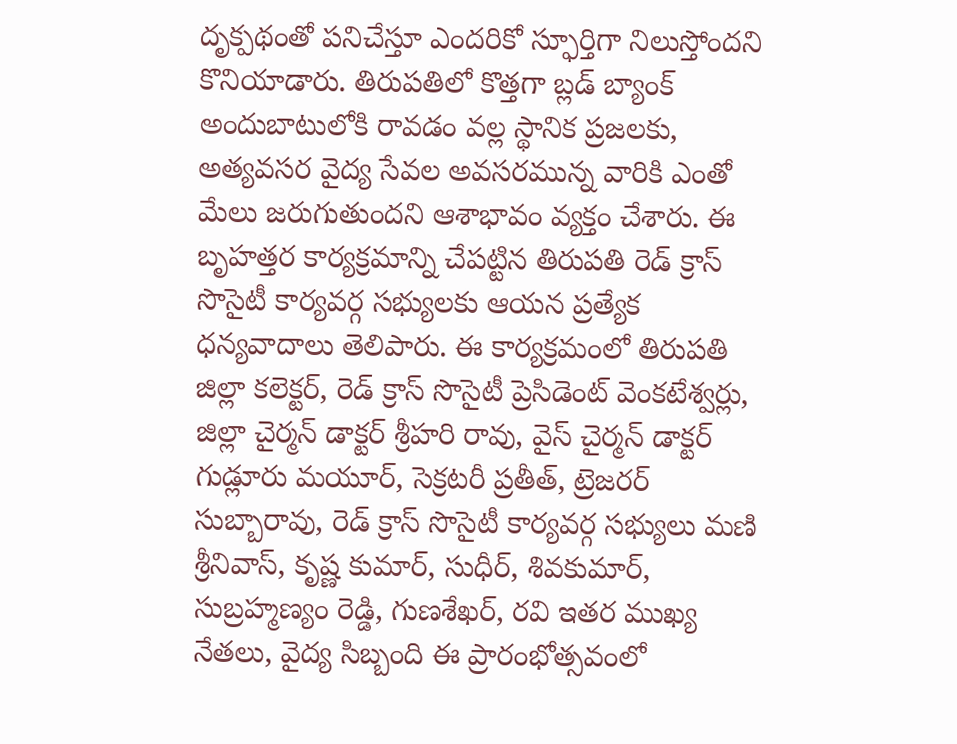దృక్పథంతో పనిచేస్తూ ఎందరికో స్ఫూర్తిగా నిలుస్తోందని కొనియాడారు. తిరుపతిలో కొత్తగా బ్లడ్ బ్యాంక్ అందుబాటులోకి రావడం వల్ల స్థానిక ప్రజలకు, అత్యవసర వైద్య సేవల అవసరమున్న వారికి ఎంతో మేలు జరుగుతుందని ఆశాభావం వ్యక్తం చేశారు. ఈ బృహత్తర కార్యక్రమాన్ని చేపట్టిన తిరుపతి రెడ్ క్రాస్ సొసైటీ కార్యవర్గ సభ్యులకు ఆయన ప్రత్యేక ధన్యవాదాలు తెలిపారు. ఈ కార్యక్రమంలో తిరుపతి జిల్లా కలెక్టర్, రెడ్ క్రాస్ సొసైటీ ప్రెసిడెంట్ వెంకటేశ్వర్లు, జిల్లా చైర్మన్ డాక్టర్ శ్రీహరి రావు, వైస్ చైర్మన్ డాక్టర్ గుడ్లూరు మయూర్, సెక్రటరీ ప్రతీత్, ట్రెజరర్ సుబ్బారావు, రెడ్ క్రాస్ సొసైటీ కార్యవర్గ సభ్యులు మణి శ్రీనివాస్, కృష్ణ కుమార్, సుధీర్, శివకుమార్, సుబ్రహ్మణ్యం రెడ్డి, గుణశేఖర్, రవి ఇతర ముఖ్య నేతలు, వైద్య సిబ్బంది ఈ ప్రారంభోత్సవంలో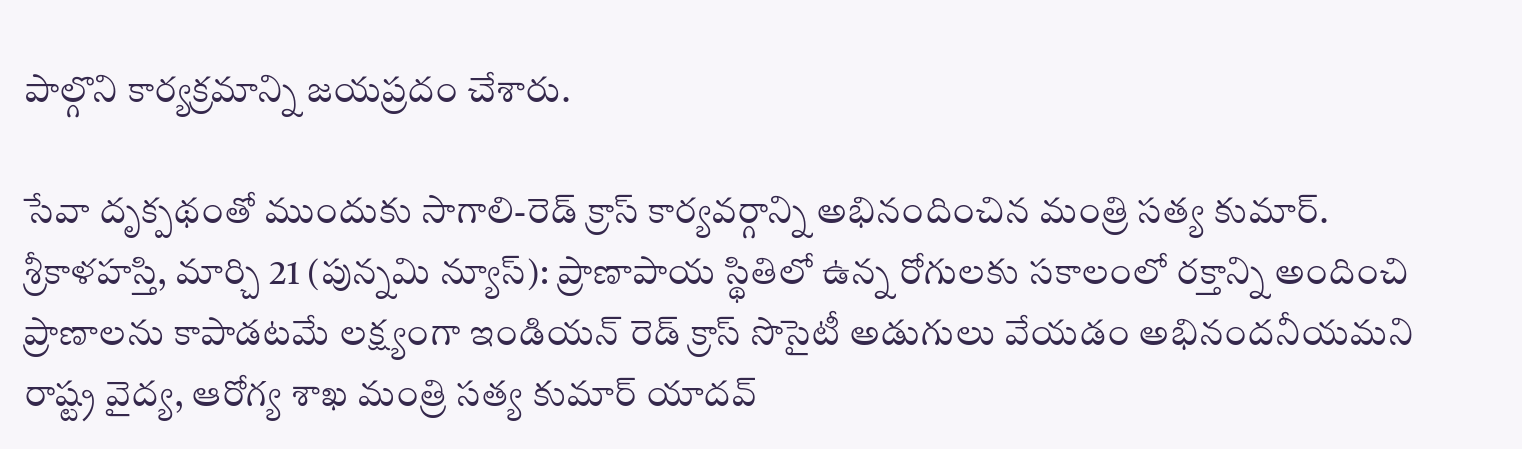పాల్గొని కార్యక్రమాన్ని జయప్రదం చేశారు.

సేవా దృక్పథంతో ముందుకు సాగాలి-రెడ్ క్రాస్ కార్యవర్గాన్ని అభినందించిన మంత్రి సత్య కుమార్.
శ్రీకాళహస్తి, మార్చి 21 (పున్నమి న్యూస్): ప్రాణాపాయ స్థితిలో ఉన్న రోగులకు సకాలంలో రక్తాన్ని అందించి ప్రాణాలను కాపాడటమే లక్ష్యంగా ఇండియన్ రెడ్ క్రాస్ సొసైటీ అడుగులు వేయడం అభినందనీయమని రాష్ట్ర వైద్య, ఆరోగ్య శాఖ మంత్రి సత్య కుమార్ యాదవ్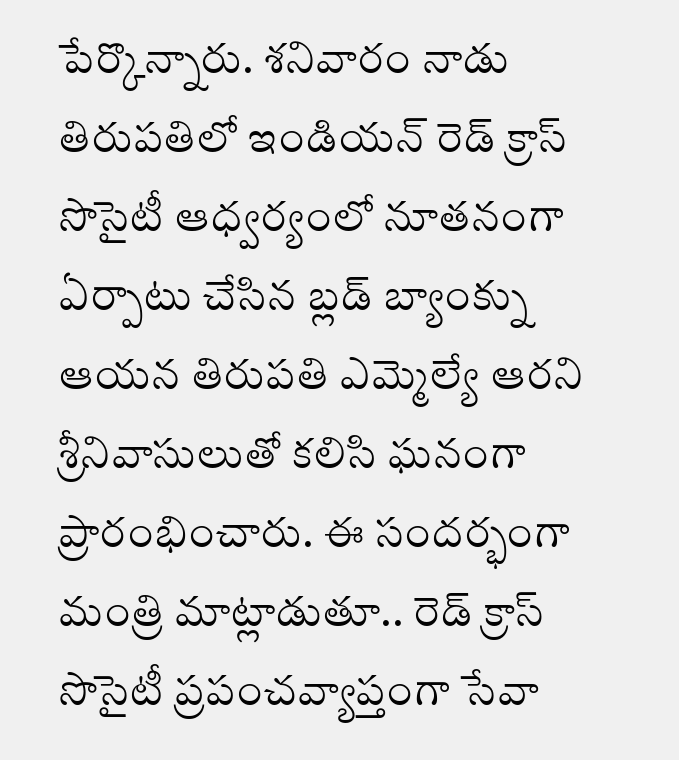పేర్కొన్నారు. శనివారం నాడు తిరుపతిలో ఇండియన్ రెడ్ క్రాస్ సొసైటీ ఆధ్వర్యంలో నూతనంగా ఏర్పాటు చేసిన బ్లడ్ బ్యాంక్ను ఆయన తిరుపతి ఎమ్మెల్యే ఆరని శ్రీనివాసులుతో కలిసి ఘనంగా ప్రారంభించారు. ఈ సందర్భంగా మంత్రి మాట్లాడుతూ.. రెడ్ క్రాస్ సొసైటీ ప్రపంచవ్యాప్తంగా సేవా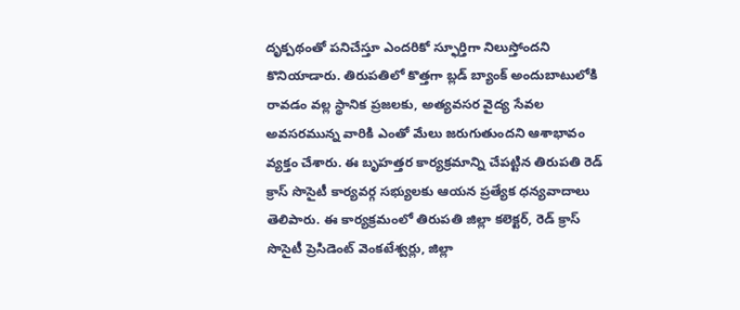దృక్పథంతో పనిచేస్తూ ఎందరికో స్ఫూర్తిగా నిలుస్తోందని కొనియాడారు. తిరుపతిలో కొత్తగా బ్లడ్ బ్యాంక్ అందుబాటులోకి రావడం వల్ల స్థానిక ప్రజలకు, అత్యవసర వైద్య సేవల అవసరమున్న వారికి ఎంతో మేలు జరుగుతుందని ఆశాభావం వ్యక్తం చేశారు. ఈ బృహత్తర కార్యక్రమాన్ని చేపట్టిన తిరుపతి రెడ్ క్రాస్ సొసైటీ కార్యవర్గ సభ్యులకు ఆయన ప్రత్యేక ధన్యవాదాలు తెలిపారు. ఈ కార్యక్రమంలో తిరుపతి జిల్లా కలెక్టర్, రెడ్ క్రాస్ సొసైటీ ప్రెసిడెంట్ వెంకటేశ్వర్లు, జిల్లా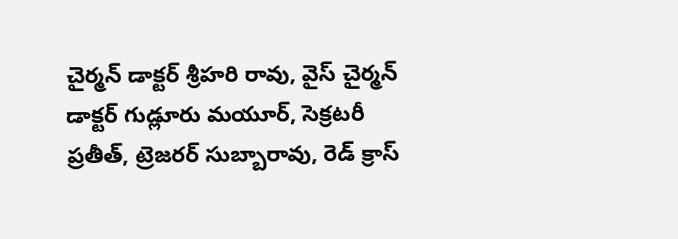చైర్మన్ డాక్టర్ శ్రీహరి రావు, వైస్ చైర్మన్ డాక్టర్ గుడ్లూరు మయూర్, సెక్రటరీ ప్రతీత్, ట్రెజరర్ సుబ్బారావు, రెడ్ క్రాస్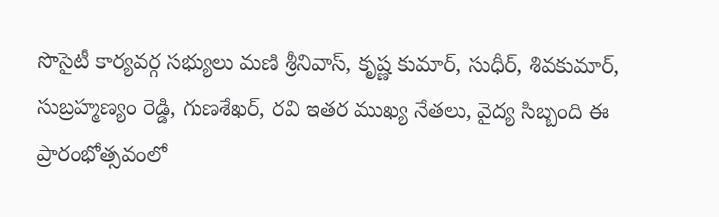సొసైటీ కార్యవర్గ సభ్యులు మణి శ్రీనివాస్, కృష్ణ కుమార్, సుధీర్, శివకుమార్, సుబ్రహ్మణ్యం రెడ్డి, గుణశేఖర్, రవి ఇతర ముఖ్య నేతలు, వైద్య సిబ్బంది ఈ ప్రారంభోత్సవంలో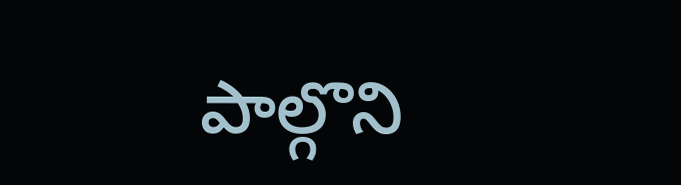పాల్గొని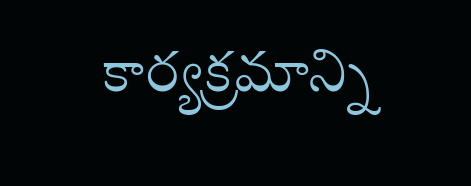కార్యక్రమాన్ని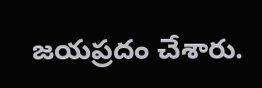జయప్రదం చేశారు.